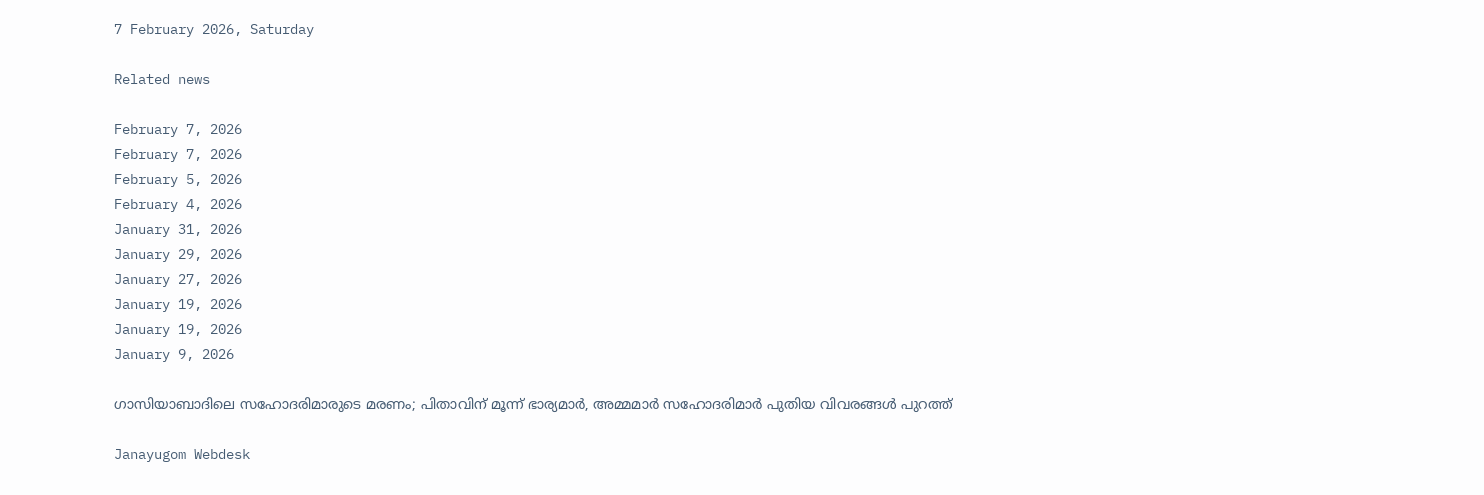7 February 2026, Saturday

Related news

February 7, 2026
February 7, 2026
February 5, 2026
February 4, 2026
January 31, 2026
January 29, 2026
January 27, 2026
January 19, 2026
January 19, 2026
January 9, 2026

ഗാസിയാബാദിലെ സഹോദരിമാരുടെ മരണം; പിതാവിന് മൂന്ന് ഭാര്യമാർ, അമ്മമാർ സഹോദരിമാർ പുതിയ വിവരങ്ങള്‍ പുറത്ത്

Janayugom Webdesk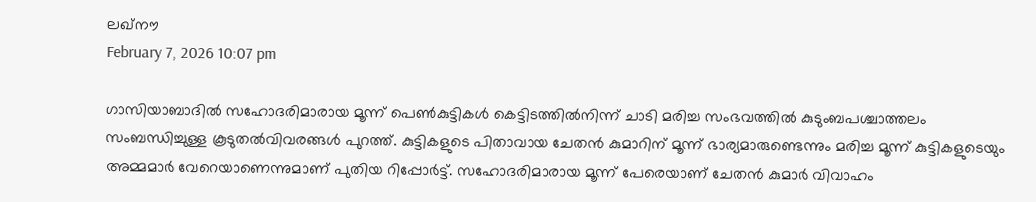ലഖ്നൗ
February 7, 2026 10:07 pm

ഗാസിയാബാദിൽ സഹോദരിമാരായ മൂന്ന് പെൺകുട്ടികൾ കെട്ടിടത്തിൽനിന്ന് ചാടി മരിച്ച സംഭവത്തിൽ കുടുംബപശ്ചാത്തലം സംബന്ധിച്ചുള്ള കൂടുതൽവിവരങ്ങൾ പുറത്ത്. കുട്ടികളുടെ പിതാവായ ചേതൻ കുമാറിന് മൂന്ന് ഭാര്യമാരുണ്ടെന്നും മരിച്ച മൂന്ന് കുട്ടികളുടെയും അമ്മമാർ വേറെയാണെന്നുമാണ് പുതിയ റിപ്പോർട്ട്. സഹോദരിമാരായ മൂന്ന് പേരെയാണ് ചേതൻ കുമാർ വിവാഹം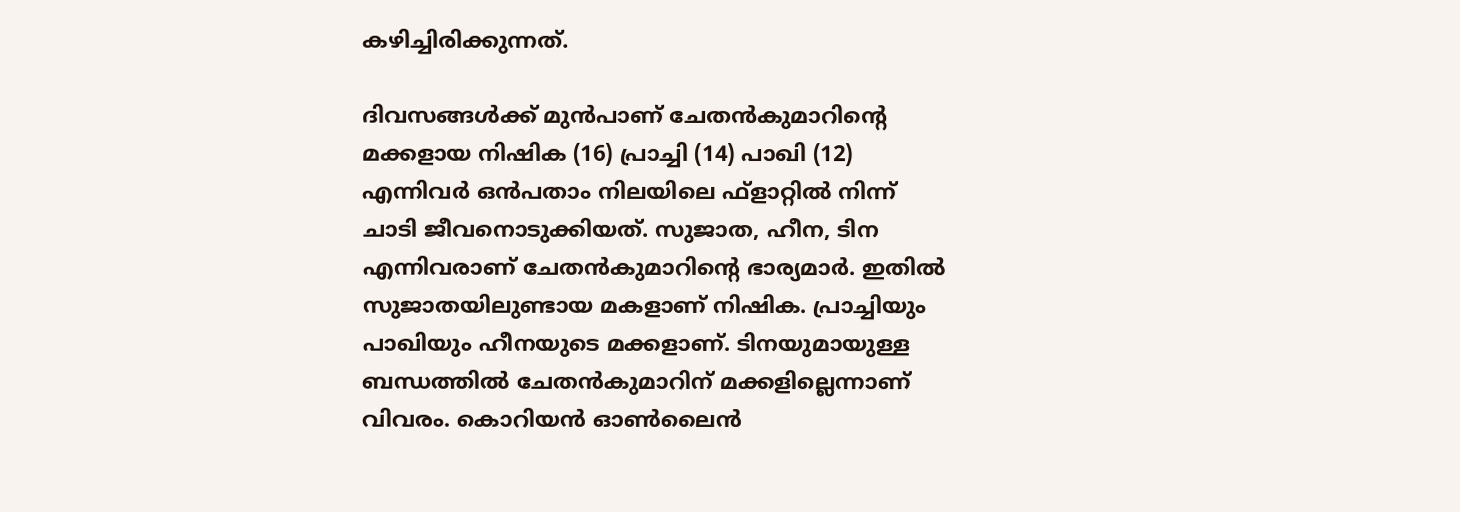കഴിച്ചിരിക്കുന്നത്.

ദിവസങ്ങൾക്ക് മുൻപാണ് ചേതൻകുമാറിന്റെ മക്കളായ നിഷിക (16) പ്രാച്ചി (14) പാഖി (12) എന്നിവർ ഒൻപതാം നിലയിലെ ഫ്‌ളാറ്റിൽ നിന്ന് ചാടി ജീവനൊടുക്കിയത്. സുജാത, ഹീന, ടിന എന്നിവരാണ് ചേതൻകുമാറിന്റെ ഭാര്യമാർ. ഇതിൽ സുജാതയിലുണ്ടായ മകളാണ് നിഷിക. പ്രാച്ചിയും പാഖിയും ഹീനയുടെ മക്കളാണ്. ടിനയുമായുള്ള ബന്ധത്തിൽ ചേതൻകുമാറിന് മക്കളില്ലെന്നാണ് വിവരം. കൊറിയൻ ഓൺലൈൻ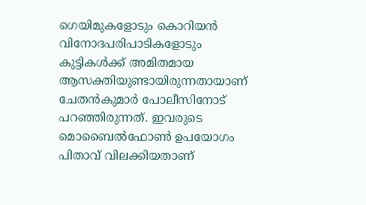ഗെയിമുകളോടും കൊറിയൻ വിനോദപരിപാടികളോടും കുട്ടികൾക്ക് അമിതമായ ആസക്തിയുണ്ടായിരുന്നതായാണ് ചേതൻകുമാർ പോലീസിനോട് പറഞ്ഞിരുന്നത്. ഇവരുടെ മൊബൈൽഫോൺ ഉപയോഗം പിതാവ് വിലക്കിയതാണ്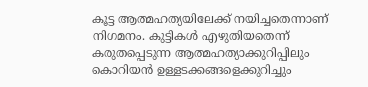കൂട്ട ആത്മഹത്യയിലേക്ക് നയിച്ചതെന്നാണ് നിഗമനം. കുട്ടികൾ എഴുതിയതെന്ന് കരുതപ്പെടുന്ന ആത്മഹത്യാക്കുറിപ്പിലും കൊറിയൻ ഉള്ളടക്കങ്ങളെക്കുറിച്ചും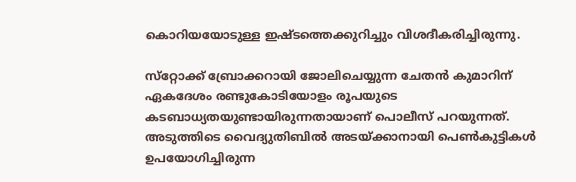കൊറിയയോടുള്ള ഇഷ്ടത്തെക്കുറിച്ചും വിശദീകരിച്ചിരുന്നു.

സ്‌റ്റോക്ക് ബ്രോക്കറായി ജോലിചെയ്യുന്ന ചേതൻ കുമാറിന് ഏകദേശം രണ്ടുകോടിയോളം രൂപയുടെ കടബാധ്യതയുണ്ടായിരുന്നതായാണ് പൊലീസ് പറയുന്നത്. അടുത്തിടെ വൈദ്യുതിബിൽ അടയ്ക്കാനായി പെൺകുട്ടികൾ ഉപയോഗിച്ചിരുന്ന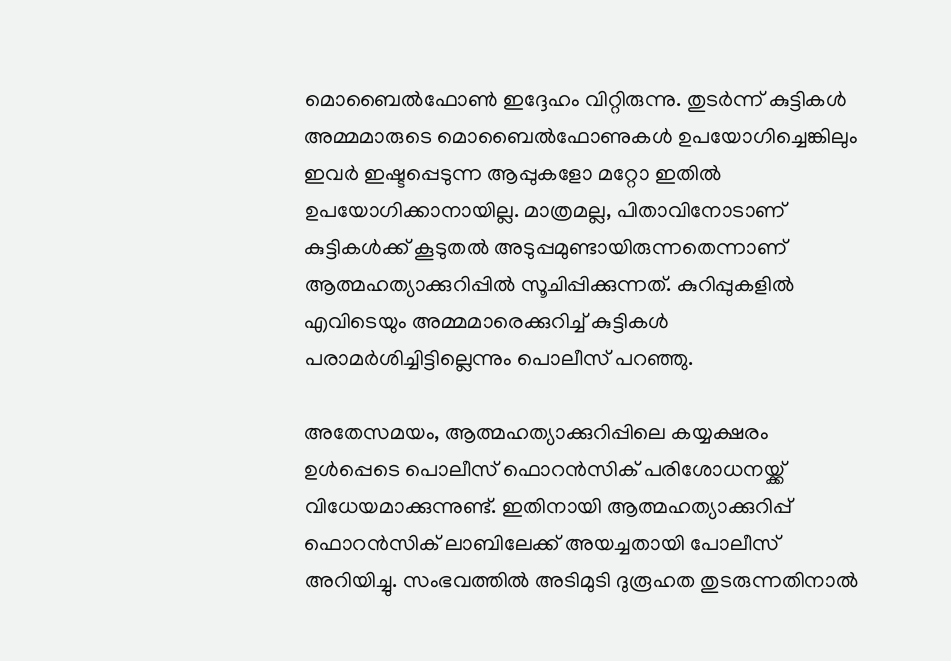മൊബൈൽഫോൺ ഇദ്ദേഹം വിറ്റിരുന്നു. തുടർന്ന് കുട്ടികൾ അമ്മമാരുടെ മൊബൈൽഫോണുകൾ ഉപയോഗിച്ചെങ്കിലും ഇവർ ഇഷ്ടപ്പെടുന്ന ആപ്പുകളോ മറ്റോ ഇതിൽ ഉപയോഗിക്കാനായില്ല. മാത്രമല്ല, പിതാവിനോടാണ് കുട്ടികൾക്ക് കൂടുതൽ അടുപ്പമുണ്ടായിരുന്നതെന്നാണ് ആത്മഹത്യാക്കുറിപ്പിൽ സൂചിപ്പിക്കുന്നത്. കുറിപ്പുകളിൽ എവിടെയും അമ്മമാരെക്കുറിച്ച് കുട്ടികൾ പരാമർശിച്ചിട്ടില്ലെന്നും പൊലീസ് പറഞ്ഞു.

അതേസമയം, ആത്മഹത്യാക്കുറിപ്പിലെ കയ്യക്ഷരം ഉൾപ്പെടെ പൊലീസ് ഫൊറൻസിക് പരിശോധനയ്ക്ക് വിധേയമാക്കുന്നുണ്ട്. ഇതിനായി ആത്മഹത്യാക്കുറിപ്പ് ഫൊറൻസിക് ലാബിലേക്ക് അയച്ചതായി പോലീസ് അറിയിച്ചു. സംഭവത്തിൽ അടിമുടി ദുരൂഹത തുടരുന്നതിനാൽ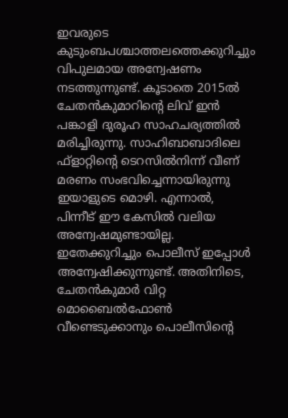ഇവരുടെ കുടുംബപശ്ചാത്തലത്തെക്കുറിച്ചും വിപുലമായ അന്വേഷണം നടത്തുന്നുണ്ട്. കൂടാതെ 2015ൽ ചേതൻകുമാറിന്റെ ലിവ് ഇൻ പങ്കാളി ദുരൂഹ സാഹചര്യത്തിൽ മരിച്ചിരുന്നു. സാഹിബാബാദിലെ ഫ്‌ളാറ്റിന്റെ ടെറസിൽനിന്ന് വീണ് മരണം സംഭവിച്ചെന്നായിരുന്നു ഇയാളുടെ മൊഴി. എന്നാൽ, പിന്നീട് ഈ കേസിൽ വലിയ അന്വേഷമുണ്ടായില്ല. ഇതേക്കുറിച്ചും പൊലീസ് ഇപ്പോൾ അന്വേഷിക്കുന്നുണ്ട്. അതിനിടെ, ചേതൻകുമാർ വിറ്റ മൊബൈൽഫോൺ വീണ്ടെടുക്കാനും പൊലീസിന്റെ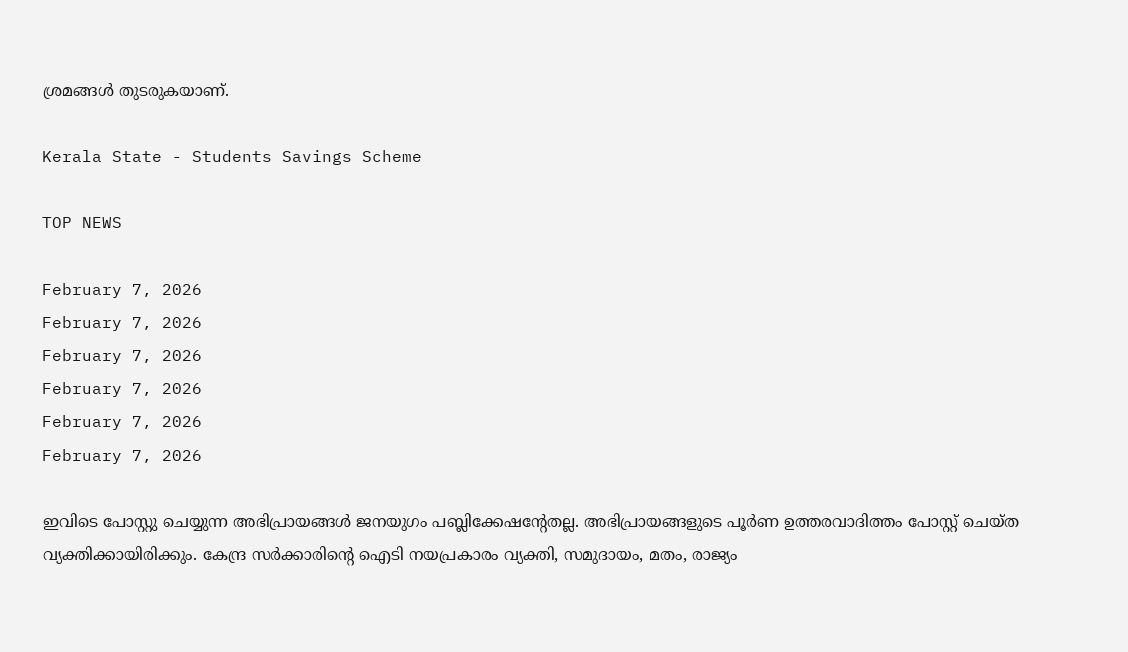ശ്രമങ്ങൾ തുടരുകയാണ്.

Kerala State - Students Savings Scheme

TOP NEWS

February 7, 2026
February 7, 2026
February 7, 2026
February 7, 2026
February 7, 2026
February 7, 2026

ഇവിടെ പോസ്റ്റു ചെയ്യുന്ന അഭിപ്രായങ്ങള്‍ ജനയുഗം പബ്ലിക്കേഷന്റേതല്ല. അഭിപ്രായങ്ങളുടെ പൂര്‍ണ ഉത്തരവാദിത്തം പോസ്റ്റ് ചെയ്ത വ്യക്തിക്കായിരിക്കും. കേന്ദ്ര സര്‍ക്കാരിന്റെ ഐടി നയപ്രകാരം വ്യക്തി, സമുദായം, മതം, രാജ്യം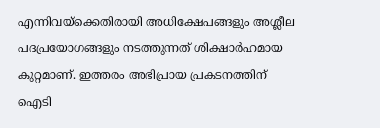എന്നിവയ്‌ക്കെതിരായി അധിക്ഷേപങ്ങളും അശ്ലീല പദപ്രയോഗങ്ങളും നടത്തുന്നത് ശിക്ഷാര്‍ഹമായ കുറ്റമാണ്. ഇത്തരം അഭിപ്രായ പ്രകടനത്തിന് ഐടി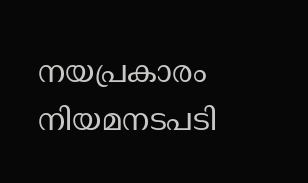നയപ്രകാരം നിയമനടപടി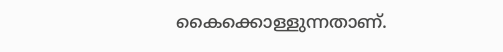കൈക്കൊള്ളുന്നതാണ്.